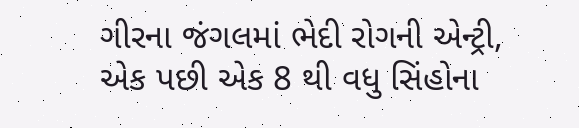ગીરના જંગલમાં ભેદી રોગની એન્ટ્રી, એક પછી એક 8 થી વધુ સિંહોના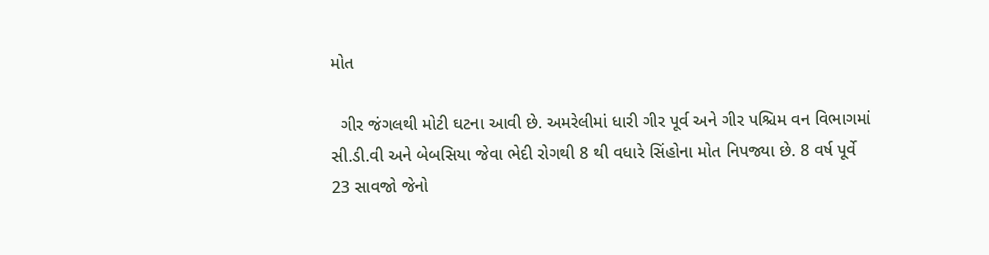મોત

  ગીર જંગલથી મોટી ઘટના આવી છે. અમરેલીમાં ધારી ગીર પૂર્વ અને ગીર પશ્ચિમ વન વિભાગમાં સી.ડી.વી અને બેબસિયા જેવા ભેદી રોગથી 8 થી વધારે સિંહોના મોત નિપજ્યા છે. 8 વર્ષ પૂર્વે 23 સાવજો જેનો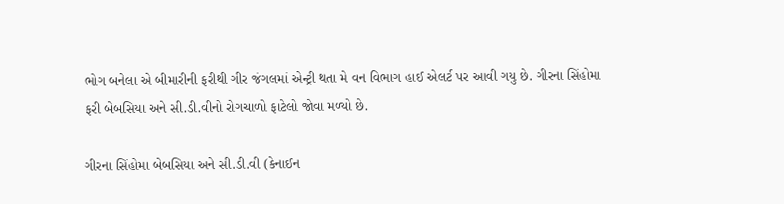ભોગ બનેલા એ બીમારીની ફરીથી ગીર જંગલમાં એન્ટ્રી થતા મે વન વિભાગ હાઈ એલર્ટ પર આવી ગયુ છે. ગીરના સિંહોમા ફરી બેબસિયા અને સી.ડી.વીનો રોગચાળો ફાટેલો જોવા મળ્યો છે.

ગીરના સિંહોમા બેબસિયા અને સી.ડી.વી (કેનાઈન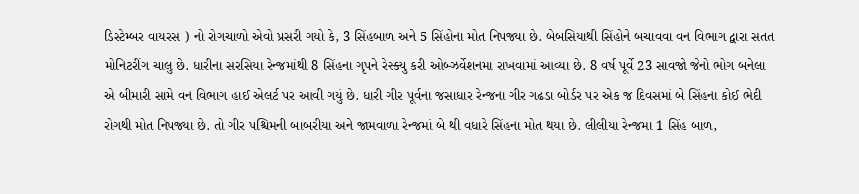ડિસ્ટેમ્બર વાયરસ ) નો રોગચાળો એવો પ્રસરી ગયો કે, 3 સિંહબાળ અને 5 સિંહોના મોત નિપજ્યા છે. બેબસિયાથી સિંહોને બચાવવા વન વિભાગ દ્વારા સતત મોનિટરીંગ ચાલુ છે. ધારીના સરસિયા રેન્જમાંથી 8 સિંહના ગૃપને રેસ્ક્યુ કરી ઓબ્ઝર્વેશનમા રાખવામાં આવ્યા છે. 8 વર્ષ પૂર્વે 23 સાવજો જેનો ભોગ બનેલા એ બીમારી સામે વન વિભાગ હાઈ એલર્ટ પર આવી ગયું છે. ધારી ગીર પૂર્વના જસાધાર રેન્જના ગીર ગઢડા બોર્ડર પર એક જ દિવસમાં બે સિંહના કોઈ ભેદી રોગથી મોત નિપજ્યા છે. તો ગીર પશ્ચિમની બાબરીયા અને જામવાળા રેન્જમાં બે થી વધારે સિંહના મોત થયા છે. લીલીયા રેન્જમા 1 સિંહ બાળ,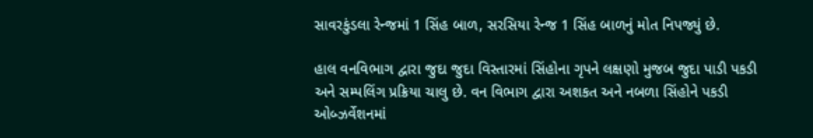સાવરકુંડલા રેન્જમાં 1 સિંહ બાળ, સરસિયા રેન્જ 1 સિંહ બાળનું મોત નિપજ્યું છે.

હાલ વનવિભાગ દ્વારા જુદા જુદા વિસ્તારમાં સિંહોના ગૃપને લક્ષણો મુજબ જુદા પાડી પકડી અને સમ્પલિંગ પ્રક્રિયા ચાલુ છે. વન વિભાગ દ્વારા અશકત અને નબળા સિંહોને પકડી ઓબ્ઝર્વેશનમાં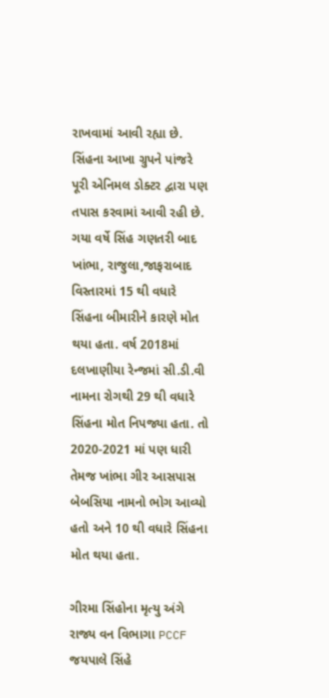રાખવામાં આવી રહ્યા છે. સિંહના આખા ગ્રુપને પાંજરે પૂરી એનિમલ ડોક્ટર દ્વારા પણ તપાસ કરવામાં આવી રહી છે.  ગયા વર્ષે સિંહ ગણતરી બાદ ખાંભા, રાજુલા,જાફરાબાદ વિસ્તારમાં 15 થી વધારે સિંહના બીમારીને કારણે મોત થયા હતા. વર્ષ 2018માં દલખાણીયા રેન્જમાં સી.ડી.વી નામના રોગથી 29 થી વધારે સિંહના મોત નિપજ્યા હતા. તો 2020-2021 માં પણ ધારી તેમજ ખાંભા ગીર આસપાસ બેબસિયા નામનો ભોગ આવ્યો હતો અને 10 થી વધારે સિંહના મોત થયા હતા.

ગીરમા સિંહોના મૃત્યુ અંગે રાજ્ય વન વિભાગા PCCF જયપાલે સિંહે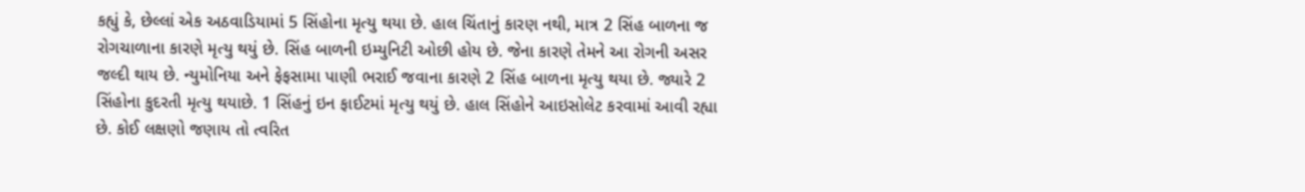કહ્યું કે, છેલ્લાં એક અઠવાડિયામાં 5 સિંહોના મૃત્યુ થયા છે. હાલ ચિંતાનું કારણ નથી, માત્ર 2 સિંહ બાળના જ રોગચાળાના કારણે મૃત્યુ થયું છે. સિંહ બાળની ઇમ્યુનિટી ઓછી હોય છે. જેના કારણે તેમને આ રોગની અસર જલ્દી થાય છે. ન્યુમોનિયા અને ફેફસામા પાણી ભરાઈ જવાના કારણે 2 સિંહ બાળના મૃત્યુ થયા છે. જ્યારે 2 સિંહોના કુદરતી મૃત્યુ થયાછે. 1 સિંહનું ઇન ફાઈટમાં મૃત્યુ થયું છે. હાલ સિંહોને આઇસોલેટ કરવામાં આવી રહ્યા છે. કોઈ લક્ષણો જણાય તો ત્વરિત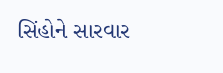સિંહોને સારવાર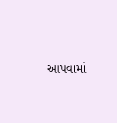આપવામાં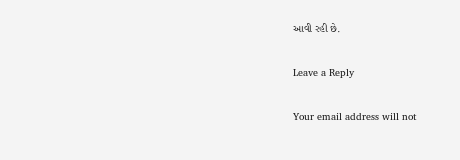આવી રહી છે.

Leave a Reply

Your email address will not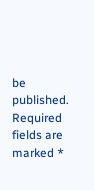be published. Required fields are marked *